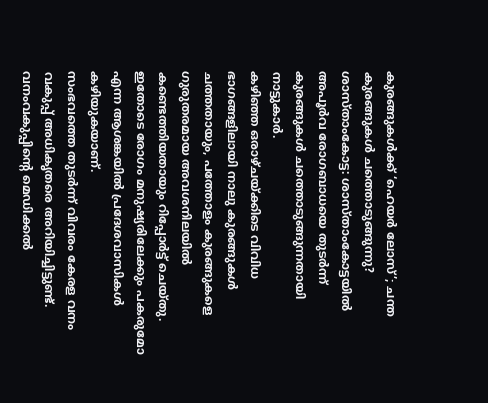കുരങ്ങുകൾക്ക് ‘ഹെയർ ലോസ്’; ചന്ത കുരങ്ങുകൾ ചത്തൊടുങ്ങുന്നു?
ശാസ്താംകോട്ട: ശാസ്താംകോട്ടയിൽ അപൂർവ രോഗബാധയെ തുടർന്ന് കുരങ്ങുകൾ ചത്തൊടുങ്ങുന്നതായി നാട്ടുകാർ.
കഴിഞ്ഞ ഒരാഴ്ചയ്ക്കിടെ വിവിധ ഭാഗങ്ങളിലായി നാലു കുരങ്ങുകൾ ചത്തതായും, പത്തോളം കുരങ്ങുകളെ ഗുരുതരമായ അവശനിലയിൽ കണ്ടെത്തിയതായും റിപ്പോർട്ട് ചെയ്തു.
ഇതോടെ രോഗം മനുഷ്യരിലേക്കും പകരുമോ എന്ന ആശങ്കയിൽ പ്രദേശവാസികൾ കഴിയുകയാണ്.
സംഭവത്തെ തുടർന്ന് വിവരം കേരള വനം വകുപ്പ് അധികൃതരെ അറിയിച്ചിട്ടുണ്ട്.
വനംവകുപ്പിന്റെ മെഡിക്കൽ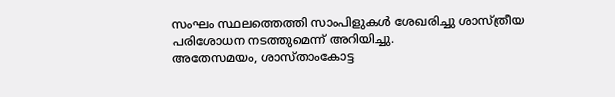സംഘം സ്ഥലത്തെത്തി സാംപിളുകൾ ശേഖരിച്ചു ശാസ്ത്രീയ പരിശോധന നടത്തുമെന്ന് അറിയിച്ചു.
അതേസമയം, ശാസ്താംകോട്ട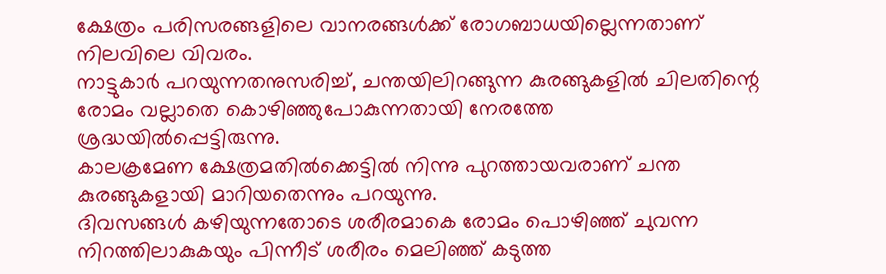ക്ഷേത്രം പരിസരങ്ങളിലെ വാനരങ്ങൾക്ക് രോഗബാധയില്ലെന്നതാണ് നിലവിലെ വിവരം.
നാട്ടുകാർ പറയുന്നതനുസരിച്ച്, ചന്തയിലിറങ്ങുന്ന കുരങ്ങുകളിൽ ചിലതിന്റെ രോമം വല്ലാതെ കൊഴിഞ്ഞുപോകുന്നതായി നേരത്തേ ശ്രദ്ധയിൽപ്പെട്ടിരുന്നു.
കാലക്രമേണ ക്ഷേത്രമതിൽക്കെട്ടിൽ നിന്നു പുറത്തായവരാണ് ചന്ത കുരങ്ങുകളായി മാറിയതെന്നും പറയുന്നു.
ദിവസങ്ങൾ കഴിയുന്നതോടെ ശരീരമാകെ രോമം പൊഴിഞ്ഞ് ചുവന്ന നിറത്തിലാകുകയും പിന്നീട് ശരീരം മെലിഞ്ഞ് കടുത്ത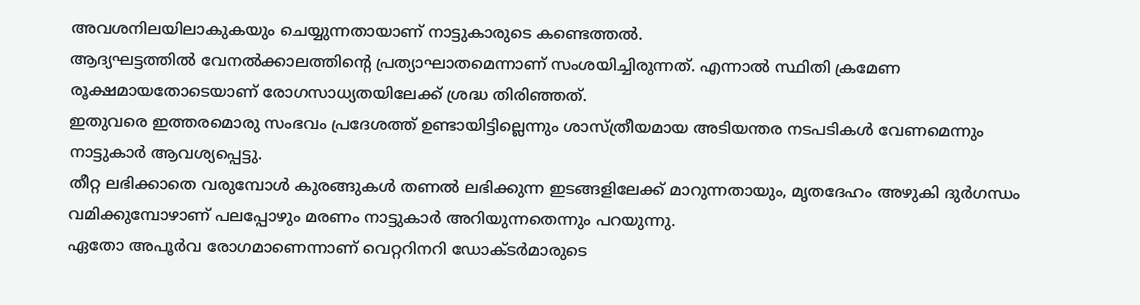അവശനിലയിലാകുകയും ചെയ്യുന്നതായാണ് നാട്ടുകാരുടെ കണ്ടെത്തൽ.
ആദ്യഘട്ടത്തിൽ വേനൽക്കാലത്തിന്റെ പ്രത്യാഘാതമെന്നാണ് സംശയിച്ചിരുന്നത്. എന്നാൽ സ്ഥിതി ക്രമേണ രൂക്ഷമായതോടെയാണ് രോഗസാധ്യതയിലേക്ക് ശ്രദ്ധ തിരിഞ്ഞത്.
ഇതുവരെ ഇത്തരമൊരു സംഭവം പ്രദേശത്ത് ഉണ്ടായിട്ടില്ലെന്നും ശാസ്ത്രീയമായ അടിയന്തര നടപടികൾ വേണമെന്നും നാട്ടുകാർ ആവശ്യപ്പെട്ടു.
തീറ്റ ലഭിക്കാതെ വരുമ്പോൾ കുരങ്ങുകൾ തണൽ ലഭിക്കുന്ന ഇടങ്ങളിലേക്ക് മാറുന്നതായും, മൃതദേഹം അഴുകി ദുർഗന്ധം വമിക്കുമ്പോഴാണ് പലപ്പോഴും മരണം നാട്ടുകാർ അറിയുന്നതെന്നും പറയുന്നു.
ഏതോ അപൂർവ രോഗമാണെന്നാണ് വെറ്ററിനറി ഡോക്ടർമാരുടെ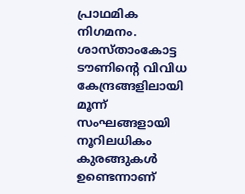പ്രാഥമിക നിഗമനം.
ശാസ്താംകോട്ട ടൗണിന്റെ വിവിധ കേന്ദ്രങ്ങളിലായി മൂന്ന് സംഘങ്ങളായി നൂറിലധികം കുരങ്ങുകൾ ഉണ്ടെന്നാണ്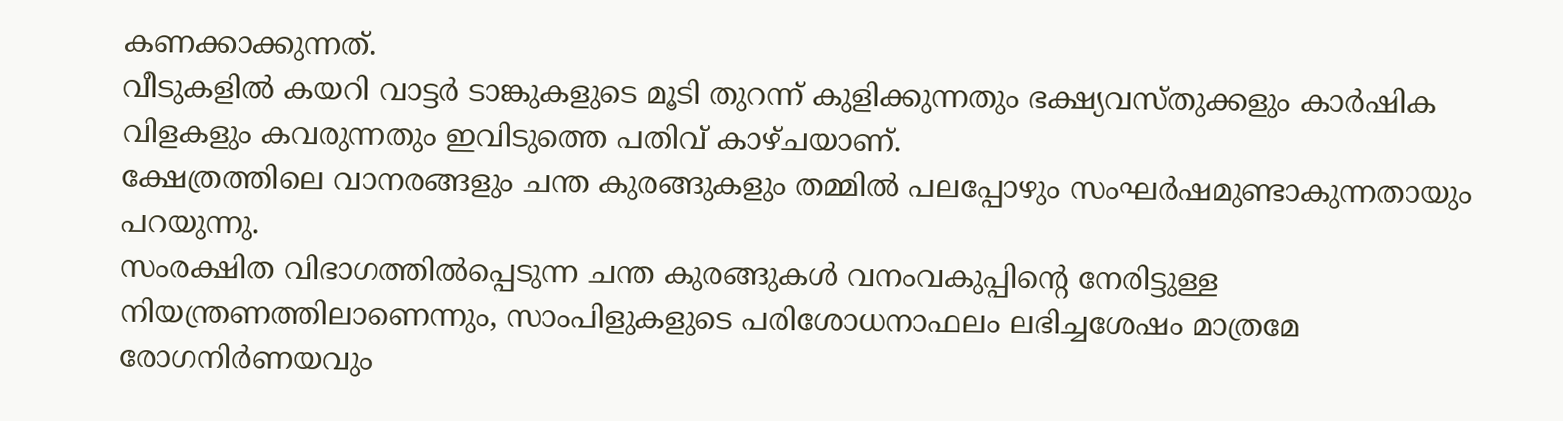കണക്കാക്കുന്നത്.
വീടുകളിൽ കയറി വാട്ടർ ടാങ്കുകളുടെ മൂടി തുറന്ന് കുളിക്കുന്നതും ഭക്ഷ്യവസ്തുക്കളും കാർഷിക വിളകളും കവരുന്നതും ഇവിടുത്തെ പതിവ് കാഴ്ചയാണ്.
ക്ഷേത്രത്തിലെ വാനരങ്ങളും ചന്ത കുരങ്ങുകളും തമ്മിൽ പലപ്പോഴും സംഘർഷമുണ്ടാകുന്നതായും പറയുന്നു.
സംരക്ഷിത വിഭാഗത്തിൽപ്പെടുന്ന ചന്ത കുരങ്ങുകൾ വനംവകുപ്പിന്റെ നേരിട്ടുള്ള നിയന്ത്രണത്തിലാണെന്നും, സാംപിളുകളുടെ പരിശോധനാഫലം ലഭിച്ചശേഷം മാത്രമേ രോഗനിർണയവും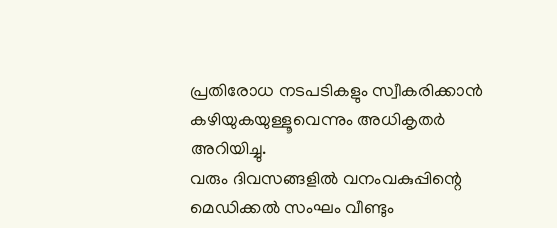പ്രതിരോധ നടപടികളും സ്വീകരിക്കാൻ കഴിയുകയുള്ളൂവെന്നും അധികൃതർ അറിയിച്ചു.
വരും ദിവസങ്ങളിൽ വനംവകുപ്പിന്റെ മെഡിക്കൽ സംഘം വീണ്ടും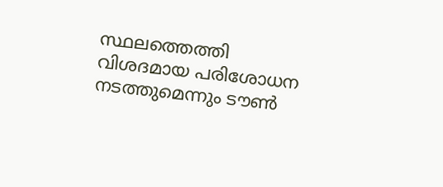സ്ഥലത്തെത്തി വിശദമായ പരിശോധന നടത്തുമെന്നും ടൗൺ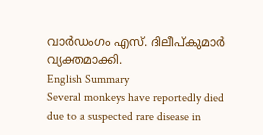വാർഡംഗം എസ്. ദിലീപ്കുമാർ വ്യക്തമാക്കി.
English Summary
Several monkeys have reportedly died due to a suspected rare disease in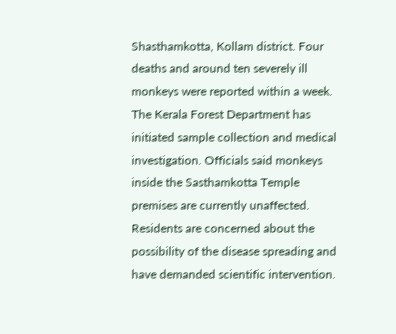Shasthamkotta, Kollam district. Four deaths and around ten severely ill monkeys were reported within a week. The Kerala Forest Department has initiated sample collection and medical investigation. Officials said monkeys inside the Sasthamkotta Temple premises are currently unaffected. Residents are concerned about the possibility of the disease spreading and have demanded scientific intervention.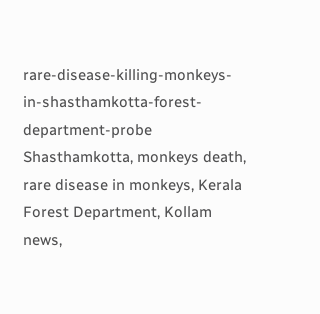rare-disease-killing-monkeys-in-shasthamkotta-forest-department-probe
Shasthamkotta, monkeys death, rare disease in monkeys, Kerala Forest Department, Kollam news,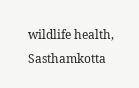wildlife health, Sasthamkotta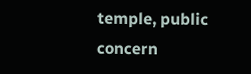temple, public concern